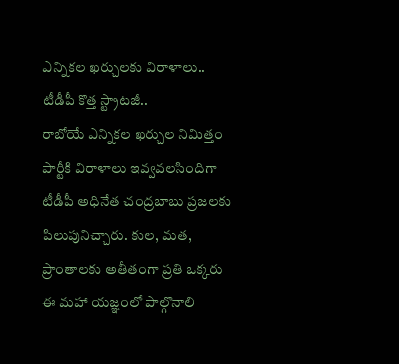ఎన్నికల ఖర్చులకు విరాళాలు.. టీడీపీ కొత్త స్ట్రాటజీ..
రాబోయే ఎన్నికల ఖర్చుల నిమిత్తం పార్టీకి విరాళాలు ఇవ్వవలసిందిగా టీడీపీ అధినేత చంద్రబాబు ప్రజలకు పిలుపునిచ్చారు. కుల, మత, ప్రాంతాలకు అతీతంగా ప్రతి ఒక్కరు ఈ మహా యజ్ఞంలో పాల్గొనాలి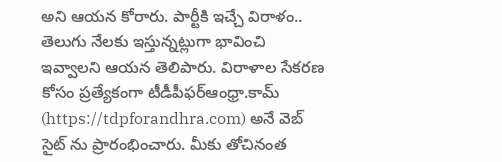అని ఆయన కోరారు. పార్టీకి ఇచ్చే విరాళం.. తెలుగు నేలకు ఇస్తున్నట్లుగా భావించి ఇవ్వాలని ఆయన తెలిపారు. విరాళాల సేకరణ కోసం ప్రత్యేకంగా టీడీపీఫర్ఆంధ్రా.కామ్ (https://tdpforandhra.com) అనే వెబ్ సైట్ ను ప్రారంభించారు. మీకు తోచినంత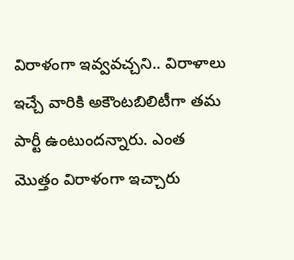విరాళంగా ఇవ్వవచ్చని.. విరాళాలు ఇచ్చే వారికి అకౌంటబిలిటీగా తమ పార్టీ ఉంటుందన్నారు. ఎంత మొత్తం విరాళంగా ఇచ్చారు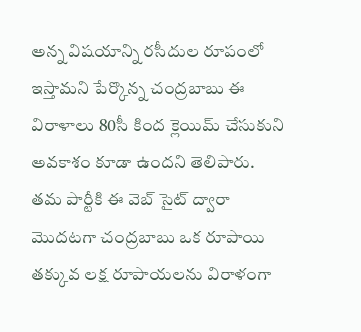అన్న విషయాన్ని రసీదుల రూపంలో ఇస్తామని పేర్కొన్న చంద్రబాబు ఈ విరాళాలు 80సీ కింద క్లెయిమ్ చేసుకుని అవకాశం కూడా ఉందని తెలిపారు. తమ పార్టీకి ఈ వెబ్ సైట్ ద్వారా మొదటగా చంద్రబాబు ఒక రూపాయి తక్కువ లక్ష రూపాయలను విరాళంగా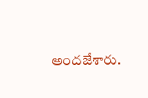అందజేశారు.